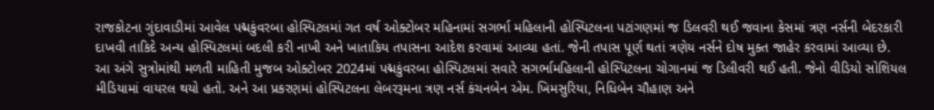રાજકોટના ગુંદાવાડીમાં આવેલ પદ્મકુંવરબા હોસ્પિટલમાં ગત વર્ષ ઓક્ટોબર મહિનામાં સગર્ભા મહિલાની હોસ્પિટલના પટાંગણમાં જ ડિલવરી થઈ જવાના કેસમાં ત્રણ નર્સની બેદરકારી દાખવી તાકિદે અન્ય હોસ્પિટલમાં બદલી કરી નાખી અને ખાતાકિય તપાસના આદેશ કરવામાં આવ્યા હતાં. જેની તપાસ પૂર્ણ થતાં ત્રણેય નર્સને દોષ મુક્ત જાહેર કરવામાં આવ્યા છે.
આ અંગે સુત્રોમાંથી મળતી માહિતી મુજબ ઓક્ટોબર 2024માં પદ્મકુંવરબા હોસ્પિટલમાં સવારે સગર્ભામહિલાની હોસ્પિટલના ચોગાનમાં જ ડિલીવરી થઈ હતી. જેનો વીડિયો સોશિયલ મીડિયામાં વાયરલ થયો હતો. અને આ પ્રકરણમાં હોસ્પિટલના લેબરરૂમના ત્રણ નર્સ કંચનબેન એમ. ખિમસુરિયા, નિધિબેન ચૌહાણ અને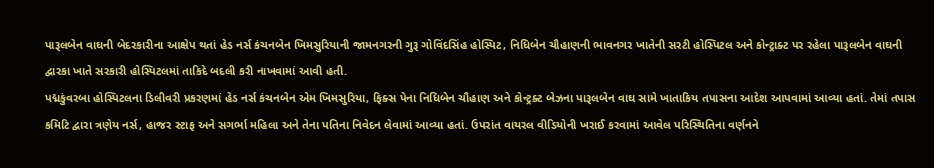પારૂલબેન વાઘની બેદરકારીના આક્ષેપ થતાં હેડ નર્સ કંચનબેન ખિમસુરિયાની જામનગરની ગુરૂ ગોવિંદસિંહ હોસ્પિટ, નિધિબેન ચૌહાણની ભાવનગર ખાતેની સરટી હોસ્પિટલ અને કોન્ટ્રાક્ટ પર રહેલા પારૂલબેન વાઘની દ્વારકા ખાતે સરકારી હોસ્પિટલમાં તાકિદે બદલી કરી નાખવામાં આવી હતી.
પદ્મકુંવરબા હોસ્પિટલના ડિલીવરી પ્રકરણમાં હેડ નર્સ કંચનબેન એમ ખિમસુરિયા, ફિક્સ પેના નિધિબેન ચૌહાણ અને કોન્ટ્રક્ટ બેઝના પારૂલબેન વાઘ સામે ખાતાકિય તપાસના આદેશ આપવામાં આવ્યા હતાં. તેમાં તપાસ કમિટિ દ્વારા ત્રણેય નર્સ, હાજર સ્ટાફ અને સગર્ભા મહિલા અને તેના પતિના નિવેદન લેવામાં આવ્યા હતાં. ઉપરાંત વાયરલ વીડિયોની ખરાઈ કરવામાં આવેલ પરિસ્થિતિના વર્ણનને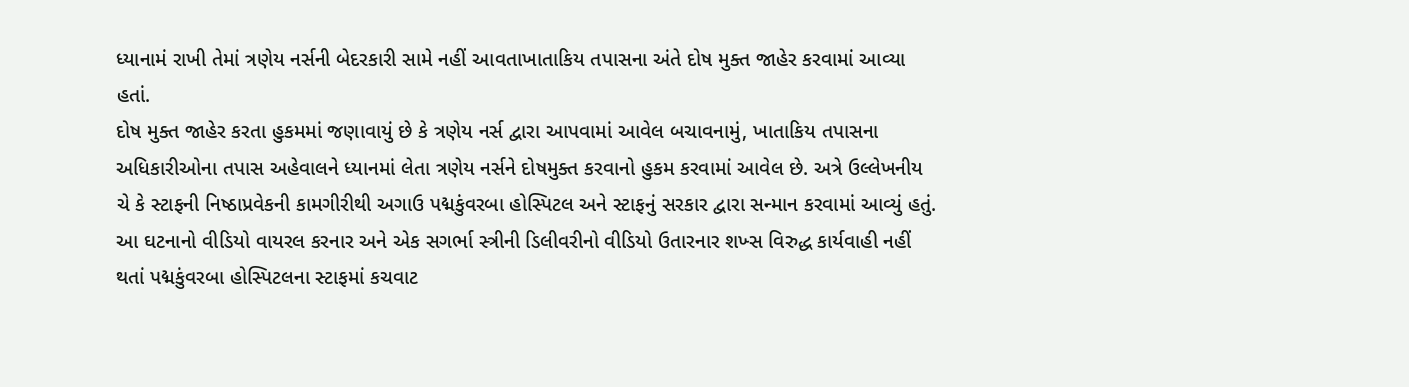ધ્યાનામં રાખી તેમાં ત્રણેય નર્સની બેદરકારી સામે નહીં આવતાખાતાકિય તપાસના અંતે દોષ મુક્ત જાહેર કરવામાં આવ્યા હતાં.
દોષ મુક્ત જાહેર કરતા હુકમમાં જણાવાયું છે કે ત્રણેય નર્સ દ્વારા આપવામાં આવેલ બચાવનામું, ખાતાકિય તપાસના અધિકારીઓના તપાસ અહેવાલને ધ્યાનમાં લેતા ત્રણેય નર્સને દોષમુક્ત કરવાનો હુકમ કરવામાં આવેલ છે. અત્રે ઉલ્લેખનીય ચે કે સ્ટાફની નિષ્ઠાપ્રવેકની કામગીરીથી અગાઉ પદ્મકુંવરબા હોસ્પિટલ અને સ્ટાફનું સરકાર દ્વારા સન્માન કરવામાં આવ્યું હતું.
આ ઘટનાનો વીડિયો વાયરલ કરનાર અને એક સગર્ભા સ્ત્રીની ડિલીવરીનો વીડિયો ઉતારનાર શખ્સ વિરુદ્ધ કાર્યવાહી નહીં થતાં પદ્મકુંવરબા હોસ્પિટલના સ્ટાફમાં કચવાટ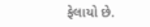ફેલાયો છે.